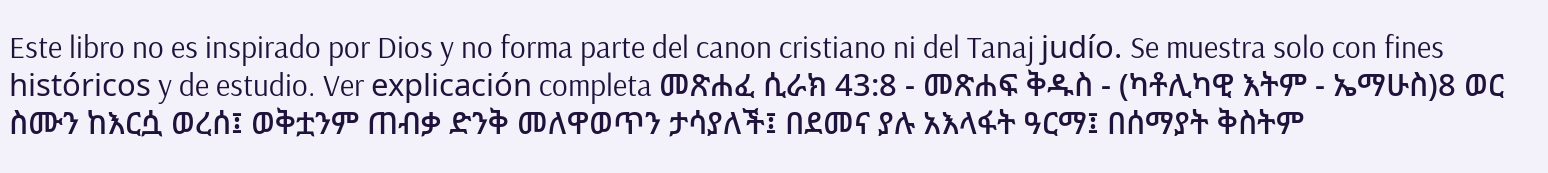Este libro no es inspirado por Dios y no forma parte del canon cristiano ni del Tanaj judío. Se muestra solo con fines históricos y de estudio. Ver explicación completa መጽሐፈ ሲራክ 43:8 - መጽሐፍ ቅዱስ - (ካቶሊካዊ እትም - ኤማሁስ)8 ወር ስሙን ከእርሷ ወረሰ፤ ወቅቷንም ጠብቃ ድንቅ መለዋወጥን ታሳያለች፤ በደመና ያሉ አእላፋት ዓርማ፤ በሰማያት ቅስትም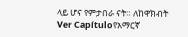ላይ ሆና የምታበራ ናት። ለከዋክብት Ver Capítuloየአማርኛ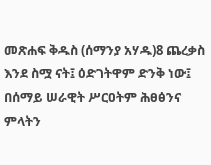መጽሐፍ ቅዱስ (ሰማንያ አሃዱ)8 ጨረቃስ እንደ ስሟ ናት፤ ዕድገትዋም ድንቅ ነው፤ በሰማይ ሠራዊት ሥርዐትም ሕፀፅንና ምላትን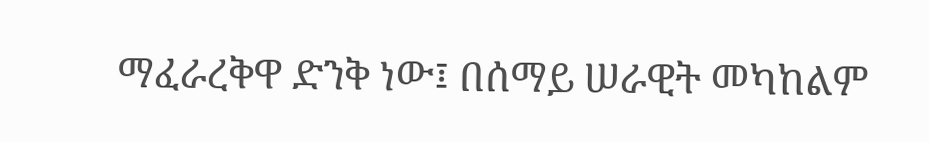ማፈራረቅዋ ድንቅ ነው፤ በሰማይ ሠራዊት መካከልም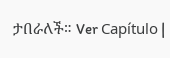ታበራለች። Ver Capítulo |